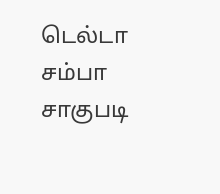டெல்டா சம்பா சாகுபடி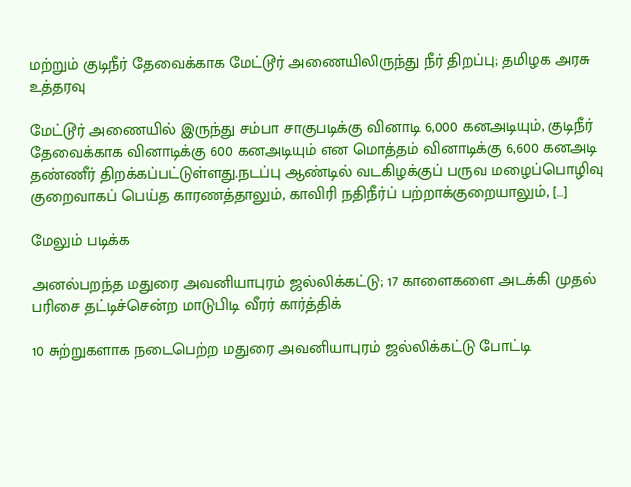மற்றும் குடிநீர் தேவைக்காக மேட்டூர் அணையிலிருந்து நீர் திறப்பு; தமிழக அரசு உத்தரவு

மேட்டூர் அணையில் இருந்து சம்பா சாகுபடிக்கு வினாடி 6,000 கனஅடியும், குடிநீர் தேவைக்காக வினாடிக்கு 600 கனஅடியும் என மொத்தம் வினாடிக்கு 6,600 கனஅடி தண்ணீர் திறக்கப்பட்டுள்ளது.நடப்பு ஆண்டில் வடகிழக்குப் பருவ மழைப்பொழிவு குறைவாகப் பெய்த காரணத்தாலும், காவிரி நதிநீர்ப் பற்றாக்குறையாலும், […]

மேலும் படிக்க

அனல்பறந்த மதுரை அவனியாபுரம் ஜல்லிக்கட்டு; 17 காளைகளை அடக்கி முதல் பரிசை தட்டிச்சென்ற மாடுபிடி வீரர் கார்த்திக்

10 சுற்றுகளாக நடைபெற்ற மதுரை அவனியாபுரம் ஜல்லிக்கட்டு போட்டி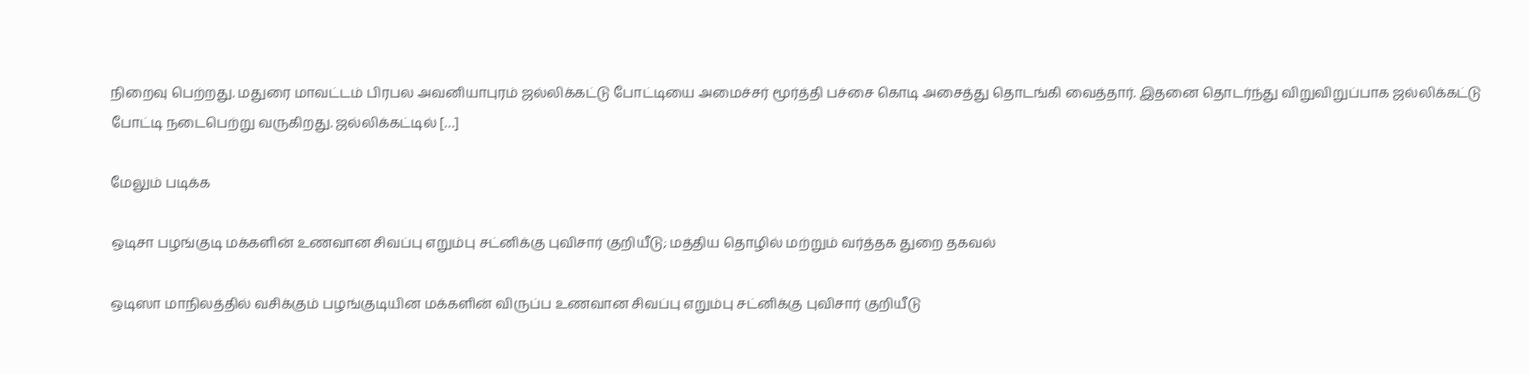நிறைவு பெற்றது. மதுரை மாவட்டம் பிரபல அவனியாபுரம் ஜல்லிக்கட்டு போட்டியை அமைச்சர் மூர்த்தி பச்சை கொடி அசைத்து தொடங்கி வைத்தார். இதனை தொடர்ந்து விறுவிறுப்பாக ஜல்லிக்கட்டு போட்டி நடைபெற்று வருகிறது. ஜல்லிக்கட்டில் […]

மேலும் படிக்க

ஒடிசா பழங்குடி மக்களின் உணவான சிவப்பு எறும்பு சட்னிக்கு புவிசார் குறியீடு; மத்திய தொழில் மற்றும் வர்த்தக துறை தகவல்

ஒடிஸா மாநிலத்தில் வசிக்கும் பழங்குடியின மக்களின் விருப்ப உணவான சிவப்பு எறும்பு சட்னிக்கு புவிசார் குறியீடு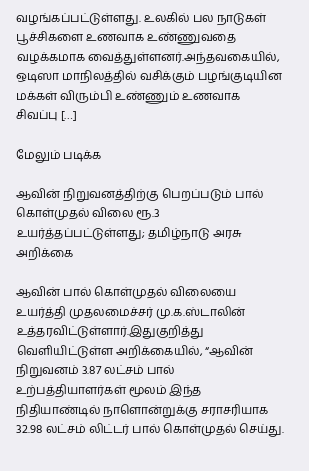வழங்கப்பட்டுள்ளது. உலகில் பல நாடுகள் பூச்சிகளை உணவாக உண்ணுவதை வழக்கமாக வைத்துள்ளனர்.அந்தவகையில், ஒடிஸா மாநிலத்தில் வசிக்கும் பழங்குடியின மக்கள் விரும்பி உண்ணும் உணவாக சிவப்பு […]

மேலும் படிக்க

ஆவின் நிறுவனத்திற்கு பெறப்படும் பால் கொள்முதல் விலை ரூ.3 உயர்த்தப்பட்டுள்ளது; தமிழ்நாடு அரசு அறிக்கை

ஆவின் பால் கொள்முதல் விலையை உயர்த்தி முதலமைச்சர் மு.க.ஸ்டாலின் உத்தரவிட்டுள்ளார்.இதுகுறித்து வெளியிட்டுள்ள அறிக்கையில், “ஆவின் நிறுவனம் 3.87 லட்சம் பால் உற்பத்தியாளர்கள் மூலம் இந்த நிதியாண்டில் நாளொன்றுக்கு சராசரியாக 32.98 லட்சம் லிட்டர் பால் கொள்முதல் செய்து.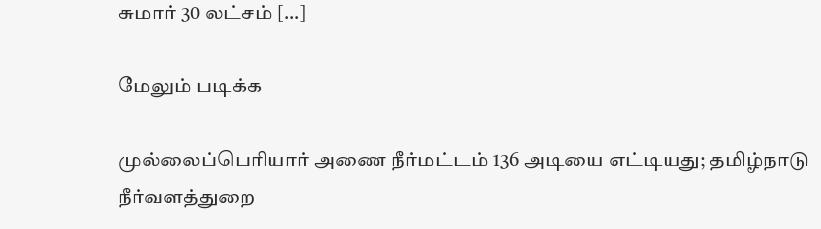சுமார் 30 லட்சம் […]

மேலும் படிக்க

முல்லைப்பெரியார் அணை நீர்மட்டம் 136 அடியை எட்டியது; தமிழ்நாடு நீர்வளத்துறை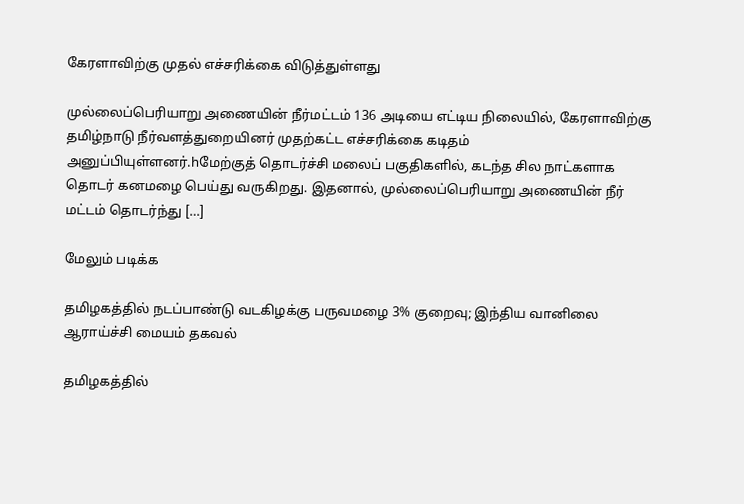கேரளாவிற்கு முதல் எச்சரிக்கை விடுத்துள்ளது

முல்லைப்பெரியாறு அணையின் நீர்மட்டம் 136 அடியை எட்டிய நிலையில், கேரளாவிற்கு தமிழ்நாடு நீர்வளத்துறையினர் முதற்கட்ட எச்சரிக்கை கடிதம் அனுப்பியுள்ளனர்.hமேற்குத் தொடர்ச்சி மலைப் பகுதிகளில், கடந்த சில நாட்களாக தொடர் கனமழை பெய்து வருகிறது. இதனால், முல்லைப்பெரியாறு அணையின் நீர் மட்டம் தொடர்ந்து […]

மேலும் படிக்க

தமிழகத்தில் நடப்பாண்டு வடகிழக்கு பருவமழை 3% குறைவு; இந்திய வானிலை ஆராய்ச்சி மையம் தகவல்

தமிழகத்தில்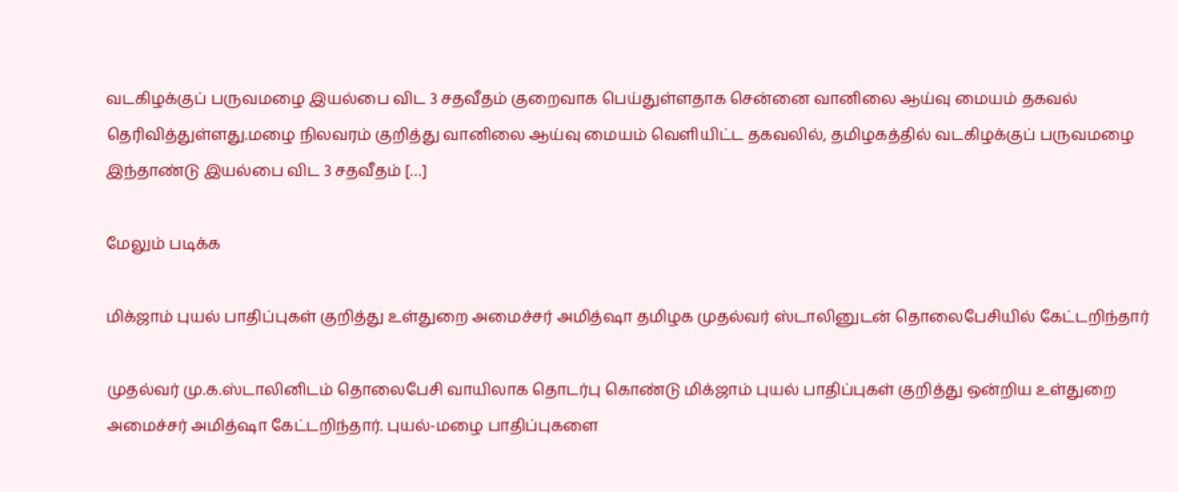வடகிழக்குப் பருவமழை இயல்பை விட 3 சதவீதம் குறைவாக பெய்துள்ளதாக சென்னை வானிலை ஆய்வு மையம் தகவல் தெரிவித்துள்ளது.மழை நிலவரம் குறித்து வானிலை ஆய்வு மையம் வெளியிட்ட தகவலில், தமிழகத்தில் வடகிழக்குப் பருவமழை இந்தாண்டு இயல்பை விட 3 சதவீதம் […]

மேலும் படிக்க

மிக்ஜாம் புயல் பாதிப்புகள் குறித்து உள்துறை அமைச்சர் அமித்ஷா தமிழக முதல்வர் ஸ்டாலினுடன் தொலைபேசியில் கேட்டறிந்தார்

முதல்வர் மு.க.ஸ்டாலினிடம் தொலைபேசி வாயிலாக தொடர்பு கொண்டு மிக்ஜாம் புயல் பாதிப்புகள் குறித்து ஒன்றிய உள்துறை அமைச்சர் அமித்ஷா கேட்டறிந்தார். புயல்-மழை பாதிப்புகளை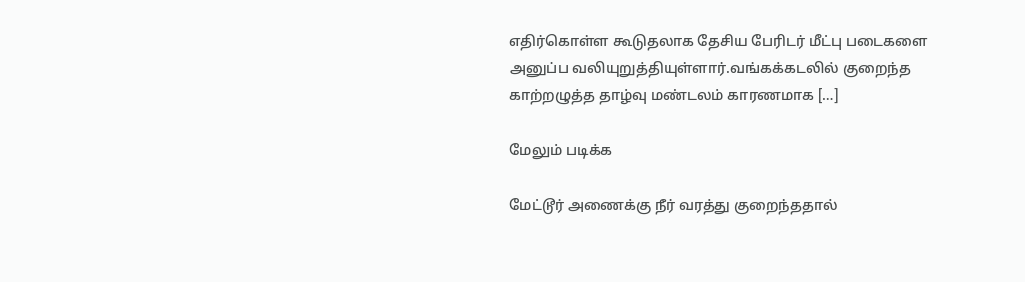எதிர்கொள்ள கூடுதலாக தேசிய பேரிடர் மீட்பு படைகளை அனுப்ப வலியுறுத்தியுள்ளார்.வங்கக்கடலில் குறைந்த காற்றழுத்த தாழ்வு மண்டலம் காரணமாக […]

மேலும் படிக்க

மேட்டூர் அணைக்கு நீர் வரத்து குறைந்ததால்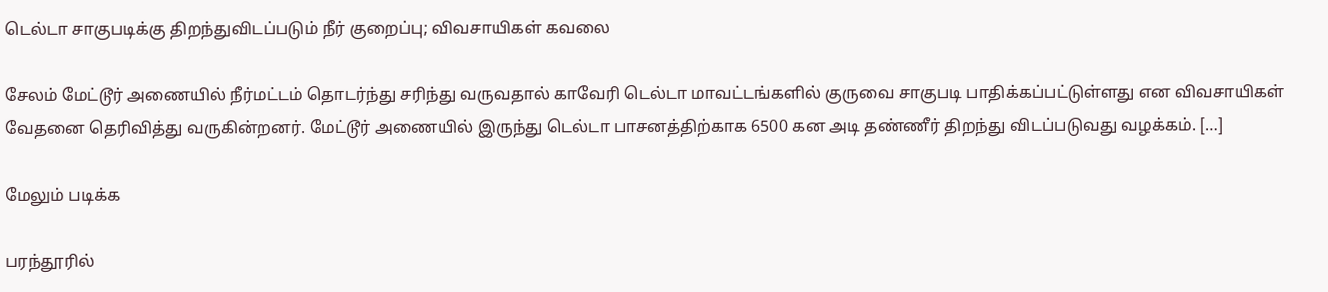டெல்டா சாகுபடிக்கு திறந்துவிடப்படும் நீர் குறைப்பு; விவசாயிகள் கவலை

சேலம் மேட்டூர் அணையில் நீர்மட்டம் தொடர்ந்து சரிந்து வருவதால் காவேரி டெல்டா மாவட்டங்களில் குருவை சாகுபடி பாதிக்கப்பட்டுள்ளது என விவசாயிகள் வேதனை தெரிவித்து வருகின்றனர். மேட்டூர் அணையில் இருந்து டெல்டா பாசனத்திற்காக 6500 கன அடி தண்ணீர் திறந்து விடப்படுவது வழக்கம். […]

மேலும் படிக்க

பரந்தூரில்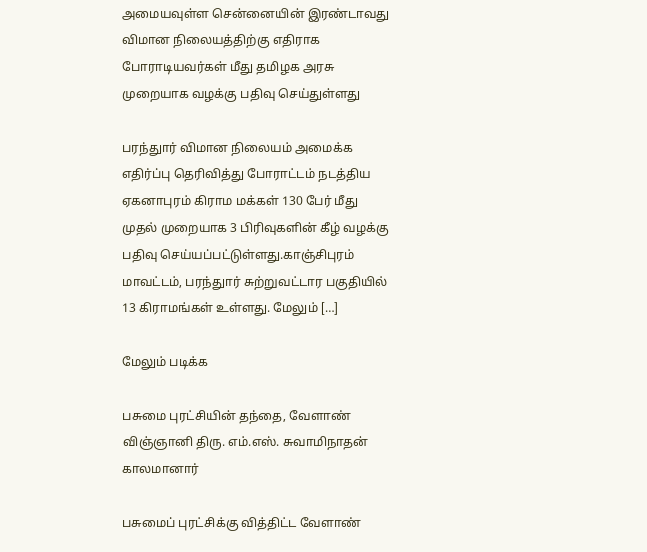அமையவுள்ள சென்னையின் இரண்டாவது விமான நிலையத்திற்கு எதிராக போராடியவர்கள் மீது தமிழக அரசு முறையாக வழக்கு பதிவு செய்துள்ளது

பரந்துார் விமான நிலையம் அமைக்க எதிர்ப்பு தெரிவித்து போராட்டம் நடத்திய ஏகனாபுரம் கிராம மக்கள் 130 பேர் மீது முதல் முறையாக 3 பிரிவுகளின் கீழ் வழக்கு பதிவு செய்யப்பட்டுள்ளது.காஞ்சிபுரம் மாவட்டம், பரந்துார் சுற்றுவட்டார பகுதியில் 13 கிராமங்கள் உள்ளது. மேலும் […]

மேலும் படிக்க

பசுமை புரட்சியின் தந்தை, வேளாண் விஞ்ஞானி திரு. எம்.எஸ். சுவாமிநாதன் காலமானார்

பசுமைப் புரட்சிக்கு வித்திட்ட வேளாண்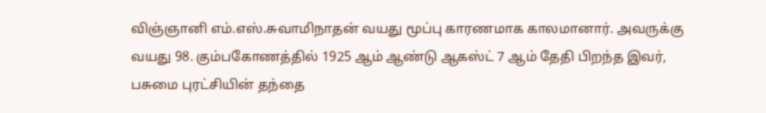விஞ்ஞானி எம்.எஸ்.சுவாமிநாதன் வயது மூப்பு காரணமாக காலமானார். அவருக்கு வயது 98. கும்பகோணத்தில் 1925 ஆம் ஆண்டு ஆகஸ்ட் 7 ஆம் தேதி பிறந்த இவர், பசுமை புரட்சியின் தந்தை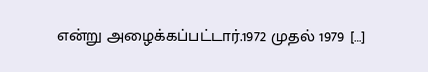என்று அழைக்கப்பட்டார்.1972 முதல் 1979 […]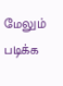மேலும் படிக்க